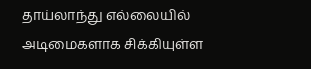தாய்லாந்து எல்லையில் அடிமைகளாக சிக்கியுள்ள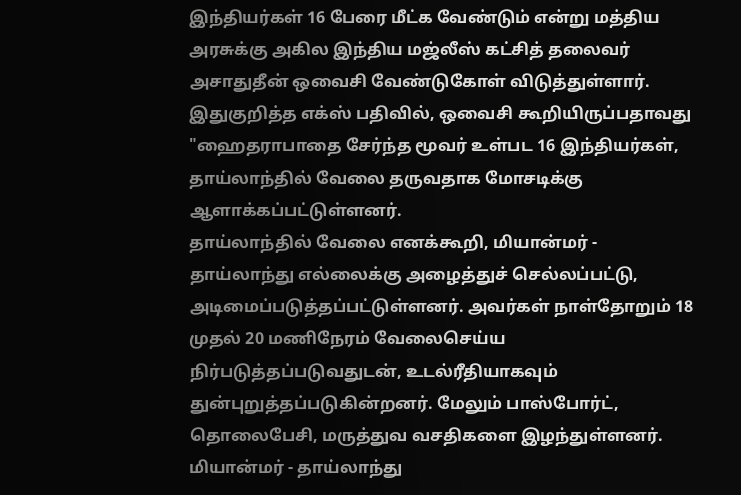இந்தியர்கள் 16 பேரை மீட்க வேண்டும் என்று மத்திய அரசுக்கு அகில இந்திய மஜ்லீஸ் கட்சித் தலைவர் அசாதுதீன் ஒவைசி வேண்டுகோள் விடுத்துள்ளார்.
இதுகுறித்த எக்ஸ் பதிவில், ஒவைசி கூறியிருப்பதாவது "ஹைதராபாதை சேர்ந்த மூவர் உள்பட 16 இந்தியர்கள், தாய்லாந்தில் வேலை தருவதாக மோசடிக்கு ஆளாக்கப்பட்டுள்ளனர்.
தாய்லாந்தில் வேலை எனக்கூறி, மியான்மர் - தாய்லாந்து எல்லைக்கு அழைத்துச் செல்லப்பட்டு, அடிமைப்படுத்தப்பட்டுள்ளனர். அவர்கள் நாள்தோறும் 18 முதல் 20 மணிநேரம் வேலைசெய்ய நிர்படுத்தப்படுவதுடன், உடல்ரீதியாகவும் துன்புறுத்தப்படுகின்றனர். மேலும் பாஸ்போர்ட், தொலைபேசி, மருத்துவ வசதிகளை இழந்துள்ளனர்.
மியான்மர் - தாய்லாந்து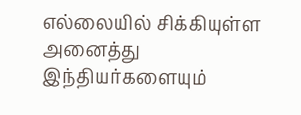எல்லையில் சிக்கியுள்ள அனைத்து இந்தியர்களையும்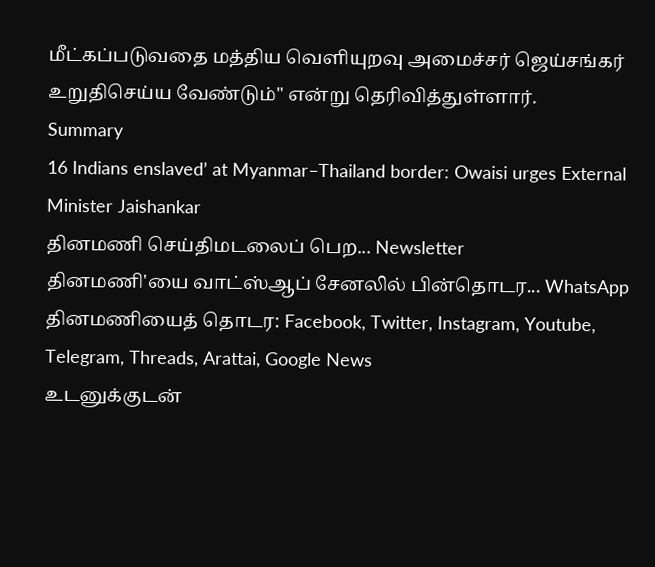மீட்கப்படுவதை மத்திய வெளியுறவு அமைச்சர் ஜெய்சங்கர் உறுதிசெய்ய வேண்டும்" என்று தெரிவித்துள்ளார்.
Summary
16 Indians enslaved’ at Myanmar–Thailand border: Owaisi urges External Minister Jaishankar
தினமணி செய்திமடலைப் பெற... Newsletter
தினமணி'யை வாட்ஸ்ஆப் சேனலில் பின்தொடர... WhatsApp
தினமணியைத் தொடர: Facebook, Twitter, Instagram, Youtube, Telegram, Threads, Arattai, Google News
உடனுக்குடன்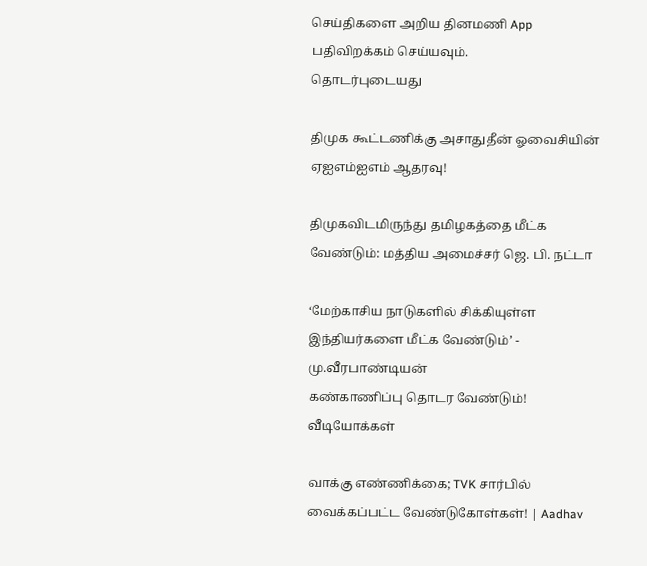செய்திகளை அறிய தினமணி App பதிவிறக்கம் செய்யவும்.
தொடர்புடையது

திமுக கூட்டணிக்கு அசாதுதீன் ஓவைசியின் ஏஐஎம்ஐஎம் ஆதரவு!

திமுகவிடமிருந்து தமிழகத்தை மீட்க வேண்டும்: மத்திய அமைச்சர் ஜெ. பி. நட்டா

‘மேற்காசிய நாடுகளில் சிக்கியுள்ள இந்தியர்களை மீட்க வேண்டும்’ - மு.வீரபாண்டியன்
கண்காணிப்பு தொடர வேண்டும்!
வீடியோக்கள்

வாக்கு எண்ணிக்கை; TVK சார்பில் வைக்கப்பட்ட வேண்டுகோள்கள்! | Aadhav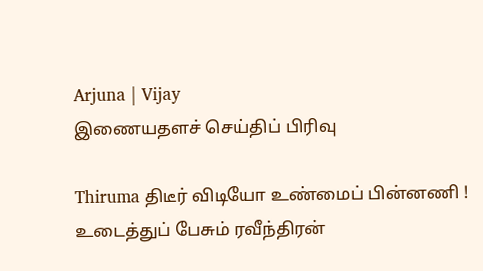Arjuna | Vijay
இணையதளச் செய்திப் பிரிவு

Thiruma திடீர் விடியோ உண்மைப் பின்னணி ! உடைத்துப் பேசும் ரவீந்திரன்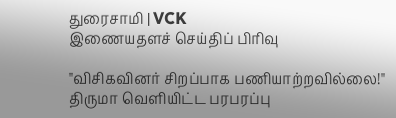துரைசாமி | VCK
இணையதளச் செய்திப் பிரிவு

"விசிகவினர் சிறப்பாக பணியாற்றவில்லை!" திருமா வெளியிட்ட பரபரப்பு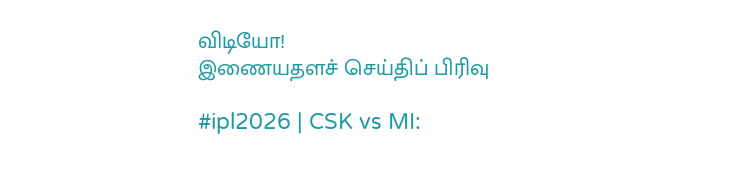விடியோ!
இணையதளச் செய்திப் பிரிவு

#ipl2026 | CSK vs MI: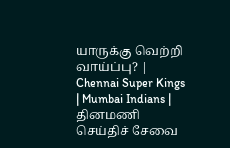யாருக்கு வெற்றி வாய்ப்பு? | Chennai Super Kings | Mumbai Indians |
தினமணி செய்திச் சேவை